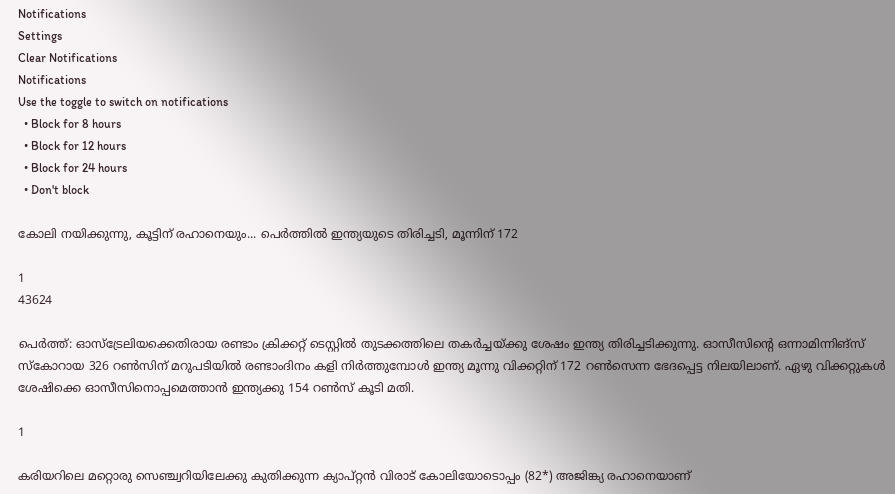Notifications
Settings
Clear Notifications
Notifications
Use the toggle to switch on notifications
  • Block for 8 hours
  • Block for 12 hours
  • Block for 24 hours
  • Don't block

കോലി നയിക്കുന്നു, കൂട്ടിന് രഹാനെയും... പെര്‍ത്തില്‍ ഇന്ത്യയുടെ തിരിച്ചടി, മൂന്നിന് 172

1
43624

പെര്‍ത്ത്: ഓസ്‌ട്രേലിയക്കെതിരായ രണ്ടാം ക്രിക്കറ്റ് ടെസ്റ്റില്‍ തുടക്കത്തിലെ തകര്‍ച്ചയ്ക്കു ശേഷം ഇന്ത്യ തിരിച്ചടിക്കുന്നു. ഓസീസിന്റെ ഒന്നാമിന്നിങ്‌സ് സ്‌കോറായ 326 റണ്‍സിന് മറുപടിയില്‍ രണ്ടാംദിനം കളി നിര്‍ത്തുമ്പോള്‍ ഇന്ത്യ മൂന്നു വിക്കറ്റിന് 172 റണ്‍സെന്ന ഭേദപ്പെട്ട നിലയിലാണ്. ഏഴു വിക്കറ്റുകള്‍ ശേഷിക്കെ ഓസീസിനൊപ്പമെത്താന്‍ ഇന്ത്യക്കു 154 റണ്‍സ് കൂടി മതി.

1

കരിയറിലെ മറ്റൊരു സെഞ്ച്വറിയിലേക്കു കുതിക്കുന്ന ക്യാപ്റ്റന്‍ വിരാട് കോലിയോടൊപ്പം (82*) അജിങ്ക്യ രഹാനെയാണ്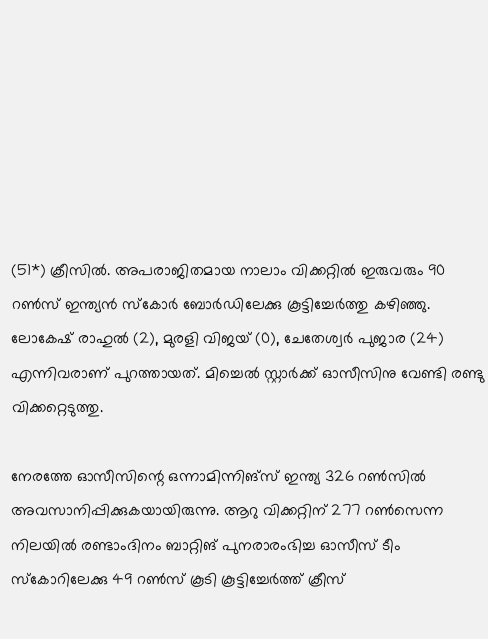(51*) ക്രീസില്‍. അപരാജിതമായ നാലാം വിക്കറ്റില്‍ ഇരുവരും 90 റണ്‍സ് ഇന്ത്യന്‍ സ്‌കോര്‍ ബോര്‍ഡിലേക്കു കൂട്ടിച്ചേര്‍ത്തു കഴിഞ്ഞു. ലോകേഷ് രാഹുല്‍ (2), മുരളി വിജയ് (0), ചേതേശ്വര്‍ പുജാര (24) എന്നിവരാണ് പുറത്തായത്. മിച്ചെല്‍ സ്റ്റാര്‍ക്ക് ഓസീസിനു വേണ്ടി രണ്ടു വിക്കറ്റെടുത്തു.

നേരത്തേ ഓസീസിന്റെ ഒന്നാമിന്നിങ്‌സ് ഇന്ത്യ 326 റണ്‍സില്‍ അവസാനിപ്പിക്കുകയായിരുന്നു. ആറു വിക്കറ്റിന് 277 റണ്‍സെന്ന നിലയില്‍ രണ്ടാംദിനം ബാറ്റിങ് പുനരാരംഭിച്ച ഓസീസ് ടീം സ്‌കോറിലേക്കു 49 റണ്‍സ് കൂടി കൂട്ടിച്ചേര്‍ത്ത് ക്രീസ്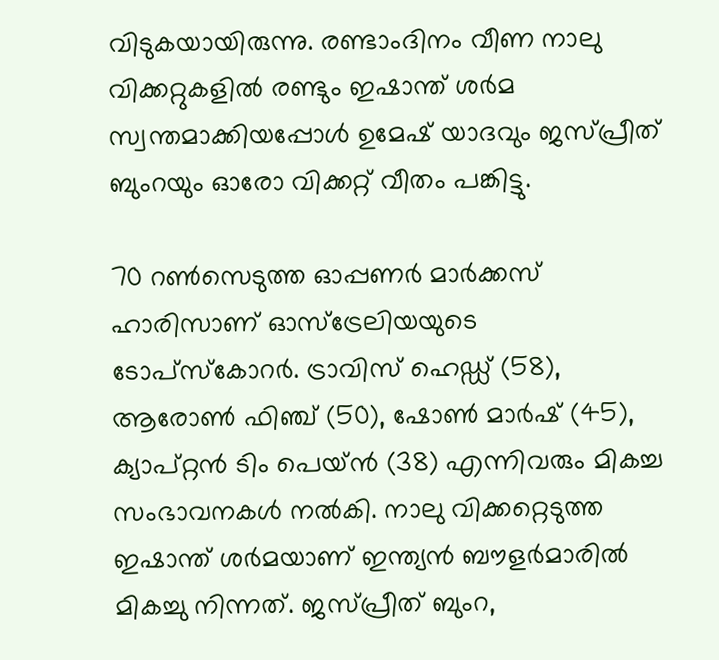വിടുകയായിരുന്നു. രണ്ടാംദിനം വീണ നാലു വിക്കറ്റുകളില്‍ രണ്ടും ഇഷാന്ത് ശര്‍മ സ്വന്തമാക്കിയപ്പോള്‍ ഉമേഷ് യാദവും ജസ്പ്രീത് ബുംറയും ഓരോ വിക്കറ്റ് വീതം പങ്കിട്ടു.

70 റണ്‍സെടുത്ത ഓപ്പണര്‍ മാര്‍ക്കസ് ഹാരിസാണ് ഓസ്‌ട്രേലിയയുടെ ടോപ്‌സ്‌കോറര്‍. ട്രാവിസ് ഹെഡ്ഡ് (58), ആരോണ്‍ ഫിഞ്ച് (50), ഷോണ്‍ മാര്‍ഷ് (45), ക്യാപ്റ്റന്‍ ടിം പെയ്ന്‍ (38) എന്നിവരും മികച്ച സംഭാവനകള്‍ നല്‍കി. നാലു വിക്കറ്റെടുത്ത ഇഷാന്ത് ശര്‍മയാണ് ഇന്ത്യന്‍ ബൗളര്‍മാരില്‍ മികച്ചു നിന്നത്. ജസ്പ്രീത് ബുംറ,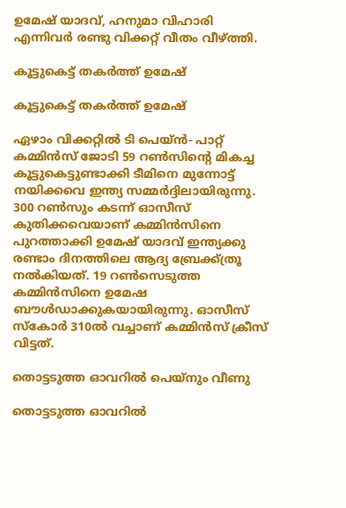ഉമേഷ് യാദവ്, ഹനുമാ വിഹാരി എന്നിവര്‍ രണ്ടു വിക്കറ്റ് വീതം വീഴ്ത്തി.

കൂട്ടുകെട്ട് തകര്‍ത്ത് ഉമേഷ്

കൂട്ടുകെട്ട് തകര്‍ത്ത് ഉമേഷ്

ഏഴാം വിക്കറ്റില്‍ ടി പെയ്ന്‍- പാറ്റ് കമ്മിന്‍സ് ജോടി 59 റണ്‍സിന്റെ മികച്ച കൂട്ടുകെട്ടുണ്ടാക്കി ടീമിനെ മുന്നോട്ട് നയിക്കവെ ഇന്ത്യ സമ്മര്‍ദ്ദിലായിരുന്നു. 300 റണ്‍സും കടന്ന് ഓസീസ് കുതിക്കവെയാണ് കമ്മിന്‍സിനെ പുറത്താക്കി ഉമേഷ് യാദവ് ഇന്ത്യക്കു രണ്ടാം ദിനത്തിലെ ആദ്യ ബ്രേക്ക്ത്രൂ നല്‍കിയത്. 19 റണ്‍സെടുത്ത കമ്മിന്‍സിനെ ഉമേഷ ബൗള്‍ഡാക്കുകയായിരുന്നു. ഓസീസ് സ്‌കോര്‍ 310ല്‍ വച്ചാണ് കമ്മിന്‍സ് ക്രീസ് വിട്ടത്.

തൊട്ടടുത്ത ഓവറില്‍ പെയ്‌നും വീണു

തൊട്ടടുത്ത ഓവറില്‍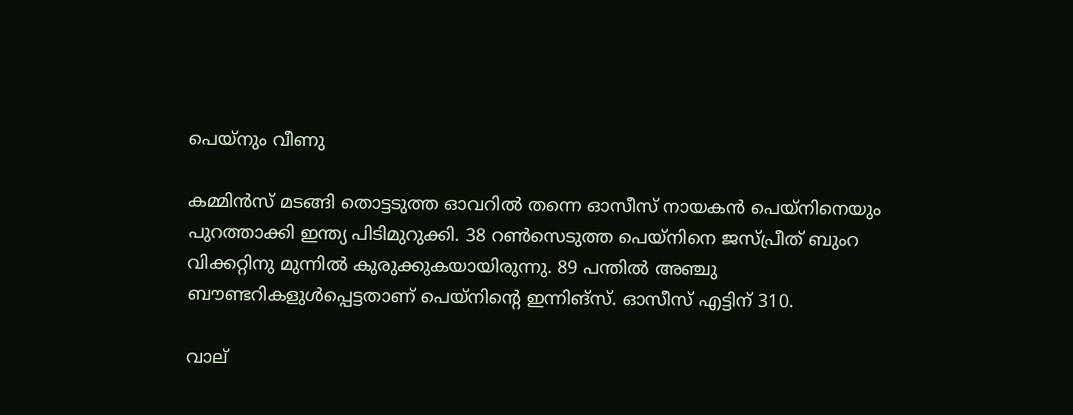പെയ്‌നും വീണു

കമ്മിന്‍സ് മടങ്ങി തൊട്ടടുത്ത ഓവറില്‍ തന്നെ ഓസീസ് നായകന്‍ പെയ്‌നിനെയും പുറത്താക്കി ഇന്ത്യ പിടിമുറുക്കി. 38 റണ്‍സെടുത്ത പെയ്‌നിനെ ജസ്പ്രീത് ബുംറ വിക്കറ്റിനു മുന്നില്‍ കുരുക്കുകയായിരുന്നു. 89 പന്തില്‍ അഞ്ചു ബൗണ്ടറികളുള്‍പ്പെട്ടതാണ് പെയ്‌നിന്റെ ഇന്നിങ്‌സ്. ഓസീസ് എട്ടിന് 310.

വാല്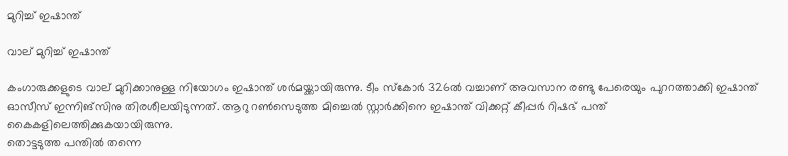മുറിച്ച് ഇഷാന്ത്

വാല് മുറിച്ച് ഇഷാന്ത്

കംഗാരുക്കളുടെ വാല് മുറിക്കാനുള്ള നിയോഗം ഇഷാന്ത് ശര്‍മയ്ക്കായിരുന്നു. ടീം സ്‌കോര്‍ 326ല്‍ വച്ചാണ് അവസാന രണ്ടു പേരെയും പുററത്താക്കി ഇഷാന്ത് ഓസീസ് ഇന്നിങ്‌സിനു തിരശീലയിടുന്നത്. ആറു റണ്‍സെടുത്ത മിച്ചെല്‍ സ്റ്റാര്‍ക്കിനെ ഇഷാന്ത് വിക്കറ്റ് കീപ്പര്‍ റിഷഭ് പന്ത് കൈകളിലെത്തിക്കുകയായിരുന്നു.
തൊട്ടടുത്ത പന്തില്‍ തന്നെ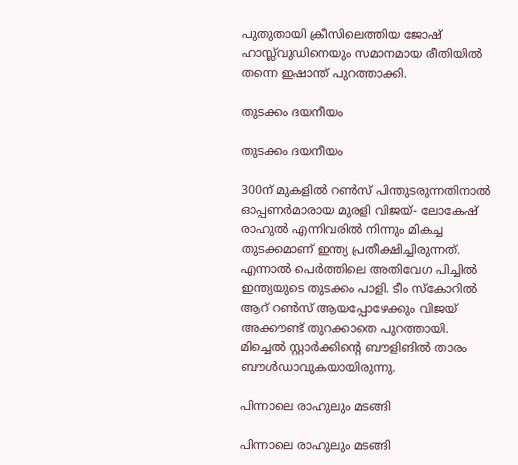പുതുതായി ക്രീസിലെത്തിയ ജോഷ് ഹാസ്ല്‍വുഡിനെയും സമാനമായ രീതിയില്‍ തന്നെ ഇഷാന്ത് പുറത്താക്കി.

തുടക്കം ദയനീയം

തുടക്കം ദയനീയം

300ന് മുകളില്‍ റണ്‍സ് പിന്തുടരുന്നതിനാല്‍ ഓപ്പണര്‍മാരായ മുരളി വിജയ്- ലോകേഷ് രാഹുല്‍ എന്നിവരില്‍ നിന്നും മികച്ച തുടക്കമാണ് ഇന്ത്യ പ്രതീക്ഷിച്ചിരുന്നത്. എന്നാല്‍ പെര്‍ത്തിലെ അതിവേഗ പിച്ചില്‍ ഇന്ത്യയുടെ തുടക്കം പാളി. ടീം സ്‌കോറില്‍ ആറ് റണ്‍സ് ആയപ്പോഴേക്കും വിജയ് അക്കൗണ്ട് തുറക്കാതെ പുറത്തായി. മിച്ചെല്‍ സ്റ്റാര്‍ക്കിന്റെ ബൗളിങില്‍ താരം ബൗള്‍ഡാവുകയായിരുന്നു.

പിന്നാലെ രാഹുലും മടങ്ങി

പിന്നാലെ രാഹുലും മടങ്ങി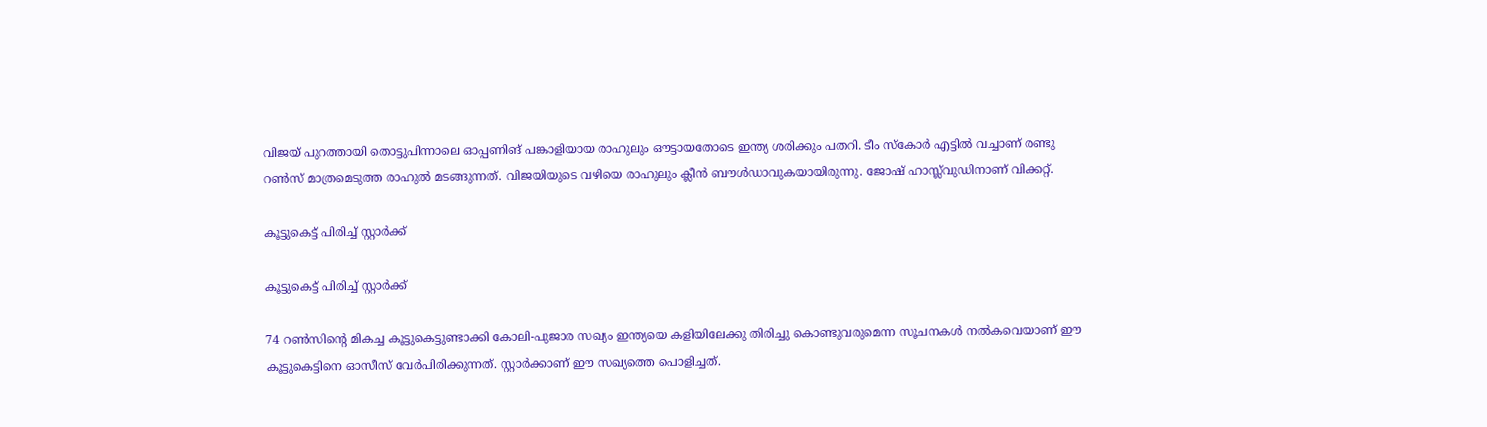വിജയ് പുറത്തായി തൊട്ടുപിന്നാലെ ഓപ്പണിങ് പങ്കാളിയായ രാഹുലും ഔട്ടായതോടെ ഇന്ത്യ ശരിക്കും പതറി. ടീം സ്‌കോര്‍ എട്ടില്‍ വച്ചാണ് രണ്ടു റണ്‍സ് മാത്രമെടുത്ത രാഹുല്‍ മടങ്ങുന്നത്. വിജയിയുടെ വഴിയെ രാഹുലും ക്ലീന്‍ ബൗള്‍ഡാവുകയായിരുന്നു. ജോഷ് ഹാസ്ല്‍വുഡിനാണ് വിക്കറ്റ്.

കൂട്ടുകെട്ട് പിരിച്ച് സ്റ്റാര്‍ക്ക്

കൂട്ടുകെട്ട് പിരിച്ച് സ്റ്റാര്‍ക്ക്

74 റണ്‍സിന്റെ മികച്ച കൂട്ടുകെട്ടുണ്ടാക്കി കോലി-പുജാര സഖ്യം ഇന്ത്യയെ കളിയിലേക്കു തിരിച്ചു കൊണ്ടുവരുമെന്ന സൂചനകള്‍ നല്‍കവെയാണ് ഈ കൂട്ടുകെട്ടിനെ ഓസീസ് വേര്‍പിരിക്കുന്നത്. സ്റ്റാര്‍ക്കാണ് ഈ സഖ്യത്തെ പൊളിച്ചത്.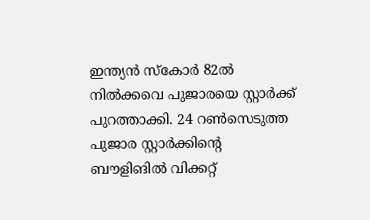ഇന്ത്യന്‍ സ്‌കോര്‍ 82ല്‍ നില്‍ക്കവെ പുജാരയെ സ്റ്റാര്‍ക്ക് പുറത്താക്കി. 24 റണ്‍സെടുത്ത പുജാര സ്റ്റാര്‍ക്കിന്റെ ബൗളിങില്‍ വിക്കറ്റ്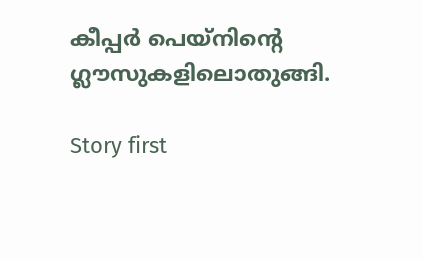കീപ്പര്‍ പെയ്‌നിന്റെ ഗ്ലൗസുകളിലൊതുങ്ങി.

Story first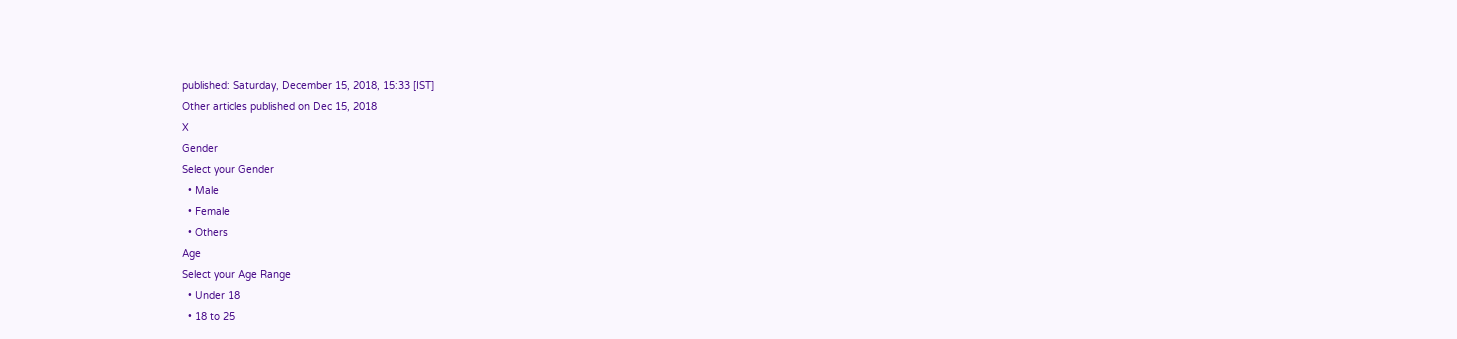published: Saturday, December 15, 2018, 15:33 [IST]
Other articles published on Dec 15, 2018
X
Gender
Select your Gender
  • Male
  • Female
  • Others
Age
Select your Age Range
  • Under 18
  • 18 to 25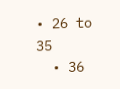• 26 to 35
  • 36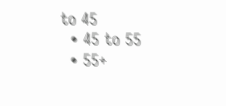to 45
  • 45 to 55
  • 55+